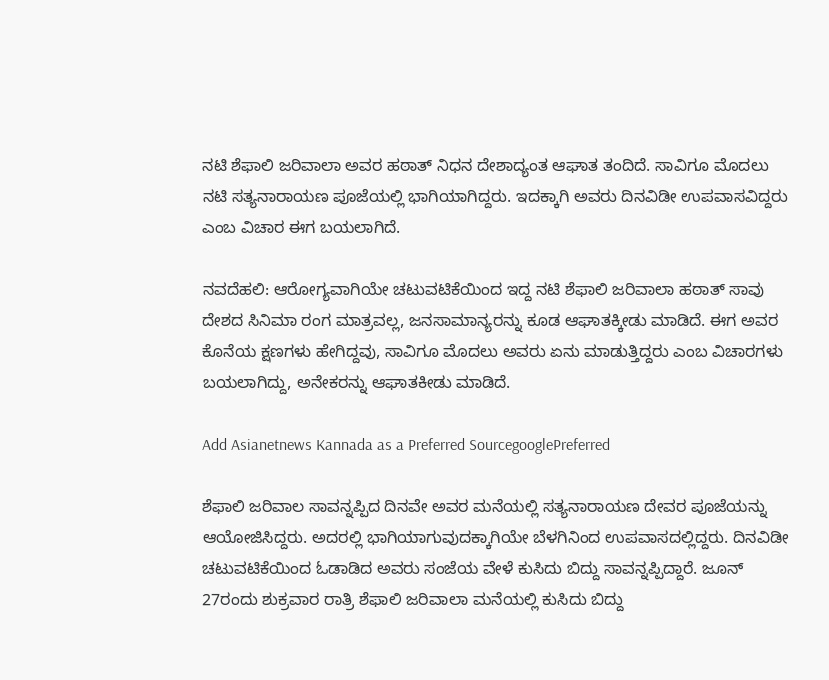ನಟಿ ಶೆಫಾಲಿ ಜರಿವಾಲಾ ಅವರ ಹಠಾತ್ ನಿಧನ ದೇಶಾದ್ಯಂತ ಆಘಾತ ತಂದಿದೆ. ಸಾವಿಗೂ ಮೊದಲು ನಟಿ ಸತ್ಯನಾರಾಯಣ ಪೂಜೆಯಲ್ಲಿ ಭಾಗಿಯಾಗಿದ್ದರು. ಇದಕ್ಕಾಗಿ ಅವರು ದಿನವಿಡೀ ಉಪವಾಸವಿದ್ದರು ಎಂಬ ವಿಚಾರ ಈಗ ಬಯಲಾಗಿದೆ.

ನವದೆಹಲಿ: ಆರೋಗ್ಯವಾಗಿಯೇ ಚಟುವಟಿಕೆಯಿಂದ ಇದ್ದ ನಟಿ ಶೆಫಾಲಿ ಜರಿವಾಲಾ ಹಠಾತ್ ಸಾವು ದೇಶದ ಸಿನಿಮಾ ರಂಗ ಮಾತ್ರವಲ್ಲ, ಜನಸಾಮಾನ್ಯರನ್ನು ಕೂಡ ಆಘಾತಕ್ಕೀಡು ಮಾಡಿದೆ. ಈಗ ಅವರ ಕೊನೆಯ ಕ್ಷಣಗಳು ಹೇಗಿದ್ದವು, ಸಾವಿಗೂ ಮೊದಲು ಅವರು ಏನು ಮಾಡುತ್ತಿದ್ದರು ಎಂಬ ವಿಚಾರಗಳು ಬಯಲಾಗಿದ್ದು, ಅನೇಕರನ್ನು ಆಘಾತಕೀಡು ಮಾಡಿದೆ.

Add Asianetnews Kannada as a Preferred SourcegooglePreferred

ಶೆಫಾಲಿ ಜರಿವಾಲ ಸಾವನ್ನಪ್ಪಿದ ದಿನವೇ ಅವರ ಮನೆಯಲ್ಲಿ ಸತ್ಯನಾರಾಯಣ ದೇವರ ಪೂಜೆಯನ್ನು ಆಯೋಜಿಸಿದ್ದರು. ಅದರಲ್ಲಿ ಭಾಗಿಯಾಗುವುದಕ್ಕಾಗಿಯೇ ಬೆಳಗಿನಿಂದ ಉಪವಾಸದಲ್ಲಿದ್ದರು. ದಿನವಿಡೀ ಚಟುವಟಿಕೆಯಿಂದ ಓಡಾಡಿದ ಅವರು ಸಂಜೆಯ ವೇಳೆ ಕುಸಿದು ಬಿದ್ದು ಸಾವನ್ನಪ್ಪಿದ್ದಾರೆ. ಜೂನ್ 27ರಂದು ಶುಕ್ರವಾರ ರಾತ್ರಿ ಶೆಫಾಲಿ ಜರಿವಾಲಾ ಮನೆಯಲ್ಲಿ ಕುಸಿದು ಬಿದ್ದು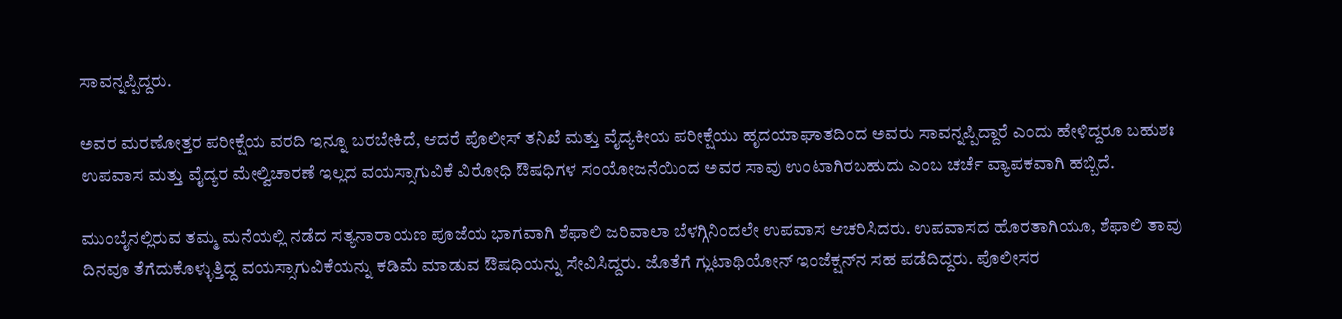ಸಾವನ್ನಪ್ಪಿದ್ದರು.

ಅವರ ಮರಣೋತ್ತರ ಪರೀಕ್ಷೆಯ ವರದಿ ಇನ್ನೂ ಬರಬೇಕಿದೆ, ಆದರೆ ಪೊಲೀಸ್ ತನಿಖೆ ಮತ್ತು ವೈದ್ಯಕೀಯ ಪರೀಕ್ಷೆಯು ಹೃದಯಾಘಾತದಿಂದ ಅವರು ಸಾವನ್ನಪ್ಪಿದ್ದಾರೆ ಎಂದು ಹೇಳಿದ್ದರೂ ಬಹುಶಃ ಉಪವಾಸ ಮತ್ತು ವೈದ್ಯರ ಮೇಲ್ವಿಚಾರಣೆ ಇಲ್ಲದ ವಯಸ್ಸಾಗುವಿಕೆ ವಿರೋಧಿ ಔಷಧಿಗಳ ಸಂಯೋಜನೆಯಿಂದ ಅವರ ಸಾವು ಉಂಟಾಗಿರಬಹುದು ಎಂಬ ಚರ್ಚೆ ವ್ಯಾಪಕವಾಗಿ ಹಬ್ಬಿದೆ.

ಮುಂಬೈನಲ್ಲಿರುವ ತಮ್ಮ ಮನೆಯಲ್ಲಿ ನಡೆದ ಸತ್ಯನಾರಾಯಣ ಪೂಜೆಯ ಭಾಗವಾಗಿ ಶೆಫಾಲಿ ಜರಿವಾಲಾ ಬೆಳಗ್ಗಿನಿಂದಲೇ ಉಪವಾಸ ಆಚರಿಸಿದರು. ಉಪವಾಸದ ಹೊರತಾಗಿಯೂ, ಶೆಫಾಲಿ ತಾವು ದಿನವೂ ತೆಗೆದುಕೊಳ್ಳುತ್ತಿದ್ದ ವಯಸ್ಸಾಗುವಿಕೆಯನ್ನು ಕಡಿಮೆ ಮಾಡುವ ಔಷಧಿಯನ್ನು ಸೇವಿಸಿದ್ದರು. ಜೊತೆಗೆ ಗ್ಲುಟಾಥಿಯೋನ್ ಇಂಜೆಕ್ಷನ್‌ನ ಸಹ ಪಡೆದಿದ್ದರು. ಪೊಲೀಸರ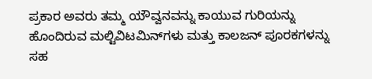ಪ್ರಕಾರ ಅವರು ತಮ್ಮ ಯೌವ್ವನವನ್ನು ಕಾಯುವ ಗುರಿಯನ್ನು ಹೊಂದಿರುವ ಮಲ್ಟಿವಿಟಮಿನ್‌ಗಳು ಮತ್ತು ಕಾಲಜನ್ ಪೂರಕಗಳನ್ನು ಸಹ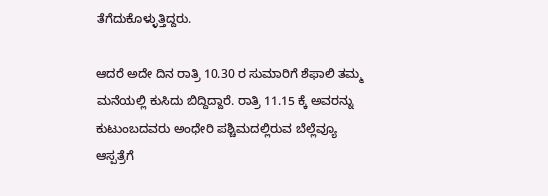ತೆಗೆದುಕೊಳ್ಳುತ್ತಿದ್ದರು.

ಆದರೆ ಅದೇ ದಿನ ರಾತ್ರಿ 10.30 ರ ಸುಮಾರಿಗೆ ಶೆಫಾಲಿ ತಮ್ಮ ಮನೆಯಲ್ಲಿ ಕುಸಿದು ಬಿದ್ದಿದ್ದಾರೆ. ರಾತ್ರಿ 11.15 ಕ್ಕೆ ಅವರನ್ನು ಕುಟುಂಬದವರು ಅಂಧೇರಿ ಪಶ್ಚಿಮದಲ್ಲಿರುವ ಬೆಲ್ಲೆವ್ಯೂ ಆಸ್ಪತ್ರೆಗೆ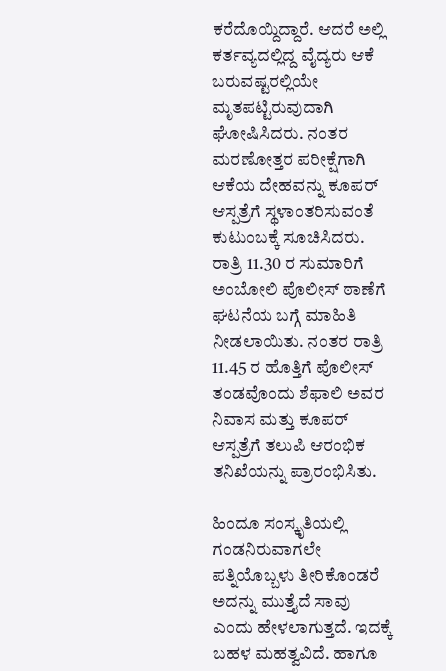ಕರೆದೊಯ್ದಿದ್ದಾರೆ. ಆದರೆ ಅಲ್ಲಿ ಕರ್ತವ್ಯದಲ್ಲಿದ್ದ ವೈದ್ಯರು ಆಕೆ ಬರುವಷ್ಟರಲ್ಲಿಯೇ ಮೃತಪಟ್ಟಿರುವುದಾಗಿ ಘೋಷಿಸಿದರು. ನಂತರ ಮರಣೋತ್ತರ ಪರೀಕ್ಷೆಗಾಗಿ ಆಕೆಯ ದೇಹವನ್ನು ಕೂಪರ್ ಆಸ್ಪತ್ರೆಗೆ ಸ್ಥಳಾಂತರಿಸುವಂತೆ ಕುಟುಂಬಕ್ಕೆ ಸೂಚಿಸಿದರು. ರಾತ್ರಿ 11.30 ರ ಸುಮಾರಿಗೆ ಅಂಬೋಲಿ ಪೊಲೀಸ್ ಠಾಣೆಗೆ ಘಟನೆಯ ಬಗ್ಗೆ ಮಾಹಿತಿ ನೀಡಲಾಯಿತು. ನಂತರ ರಾತ್ರಿ 11.45 ರ ಹೊತ್ತಿಗೆ ಪೊಲೀಸ್ ತಂಡವೊಂದು ಶೆಫಾಲಿ ಅವರ ನಿವಾಸ ಮತ್ತು ಕೂಪರ್ ಆಸ್ಪತ್ರೆಗೆ ತಲುಪಿ ಆರಂಭಿಕ ತನಿಖೆಯನ್ನು ಪ್ರಾರಂಭಿಸಿತು.

ಹಿಂದೂ ಸಂಸ್ಕೃತಿಯಲ್ಲಿ ಗಂಡನಿರುವಾಗಲೇ ಪತ್ನಿಯೊಬ್ಬಳು ತೀರಿಕೊಂಡರೆ ಅದನ್ನು ಮುತ್ತೈದೆ ಸಾವು ಎಂದು ಹೇಳಲಾಗುತ್ತದೆ. ಇದಕ್ಕೆ ಬಹಳ ಮಹತ್ವವಿದೆ. ಹಾಗೂ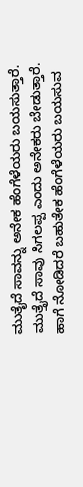ಮುತೈದೆ ಸಾವನ್ನು ಅನೇಕ ಹೆಂಗೆಳೆಯರು ಬಯಸುತ್ತಾರೆ. ಮುತ್ತೈದೆ ಸಾವು ಸಿಗಲಪ್ಪ ಎಂದು ಅನೇಕರು ಬೇಡುತ್ತಾರೆ. ಹಾಗೆ ನೋಡಿದರೆ ಬಹುತೇಕ ಹೆಂಗೆಳೆಯರು ಬಯಸುವ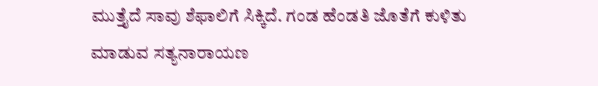ಮುತ್ತೈದೆ ಸಾವು ಶೆಫಾಲಿಗೆ ಸಿಕ್ಕಿದೆ. ಗಂಡ ಹೆಂಡತಿ ಜೊತೆಗೆ ಕುಳಿತು ಮಾಡುವ ಸತ್ಯನಾರಾಯಣ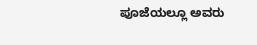ಪೂಜೆಯಲ್ಲೂ ಅವರು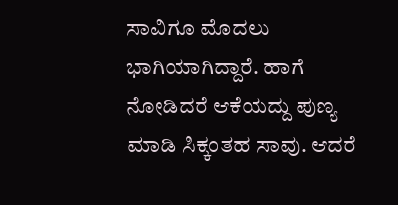ಸಾವಿಗೂ ಮೊದಲು ಭಾಗಿಯಾಗಿದ್ದಾರೆ. ಹಾಗೆ ನೋಡಿದರೆ ಆಕೆಯದ್ದು ಪುಣ್ಯ ಮಾಡಿ ಸಿಕ್ಕಂತಹ ಸಾವು. ಆದರೆ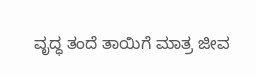ವೃದ್ಧ ತಂದೆ ತಾಯಿಗೆ ಮಾತ್ರ ಜೀವ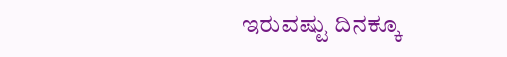ಇರುವಷ್ಟು ದಿನಕ್ಕೂ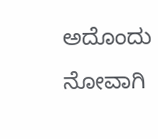ಅದೊಂದು ನೋವಾಗಿ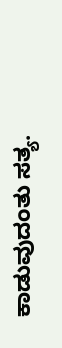ಕಾಡುವುದಂತು ಸತ್ಯ.